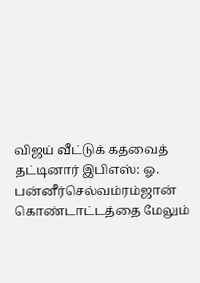விஜய் வீட்டுக் கதவைத் தட்டினார் இபிஎஸ்: ஓ. பன்னீர்செல்வம்ரம்ஜான் கொண்டாட்டத்தை மேலும்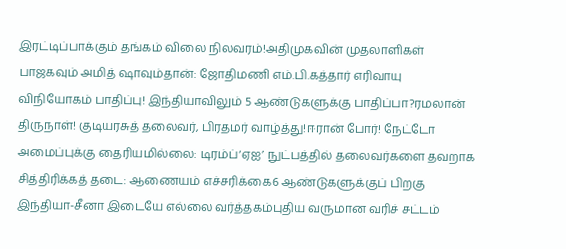இரட்டிப்பாக்கும் தங்கம் விலை நிலவரம்!அதிமுகவின் முதலாளிகள் பாஜகவும் அமித் ஷாவும்தான்: ஜோதிமணி எம்.பி.கத்தார் எரிவாயு விநியோகம் பாதிப்பு! இந்தியாவிலும் 5 ஆண்டுகளுக்கு பாதிப்பா?ரமலான் திருநாள்! குடியரசுத் தலைவர், பிரதமர் வாழ்த்து!ஈரான் போர்! நேட்டோ அமைப்புக்கு தைரியமில்லை: டிரம்ப்‘ஏஐ’ நுட்பத்தில் தலைவர்களை தவறாக சித்திரிக்கத் தடை: ஆணையம் எச்சரிக்கை6 ஆண்டுகளுக்குப் பிறகு இந்தியா-சீனா இடையே எல்லை வர்த்தகம்புதிய வருமான வரிச் சட்டம்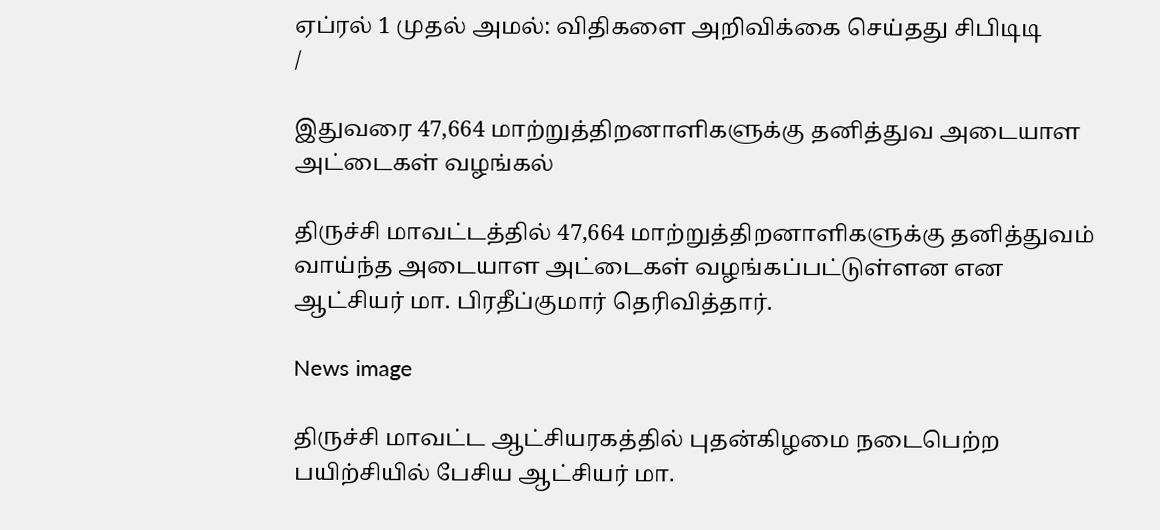ஏப்ரல் 1 முதல் அமல்: விதிகளை அறிவிக்கை செய்தது சிபிடிடி
/

இதுவரை 47,664 மாற்றுத்திறனாளிகளுக்கு தனித்துவ அடையாள அட்டைகள் வழங்கல்

திருச்சி மாவட்டத்தில் 47,664 மாற்றுத்திறனாளிகளுக்கு தனித்துவம் வாய்ந்த அடையாள அட்டைகள் வழங்கப்பட்டுள்ளன என ஆட்சியர் மா. பிரதீப்குமார் தெரிவித்தார்.

News image

திருச்சி மாவட்ட ஆட்சியரகத்தில் புதன்கிழமை நடைபெற்ற பயிற்சியில் பேசிய ஆட்சியர் மா.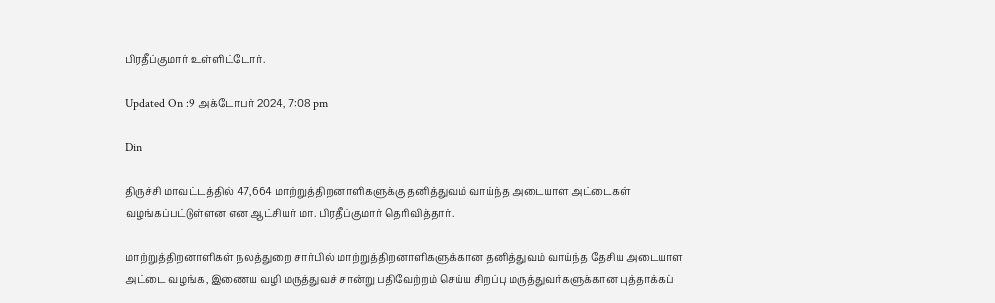பிரதீப்குமார் உள்ளிட்டோர்.

Updated On :9 அக்டோபர் 2024, 7:08 pm

Din

திருச்சி மாவட்டத்தில் 47,664 மாற்றுத்திறனாளிகளுக்கு தனித்துவம் வாய்ந்த அடையாள அட்டைகள் வழங்கப்பட்டுள்ளன என ஆட்சியர் மா. பிரதீப்குமார் தெரிவித்தார்.

மாற்றுத்திறனாளிகள் நலத்துறை சார்பில் மாற்றுத்திறனாளிகளுக்கான தனித்துவம் வாய்ந்த தேசிய அடையாள அட்டை வழங்க, இணைய வழி மருத்துவச் சான்று பதிவேற்றம் செய்ய சிறப்பு மருத்துவர்களுக்கான புத்தாக்கப்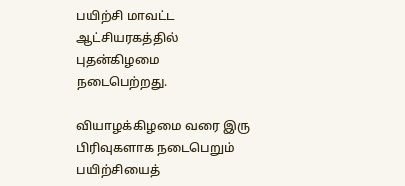பயிற்சி மாவட்ட ஆட்சியரகத்தில் புதன்கிழமை நடைபெற்றது.

வியாழக்கிழமை வரை இரு பிரிவுகளாக நடைபெறும் பயிற்சியைத்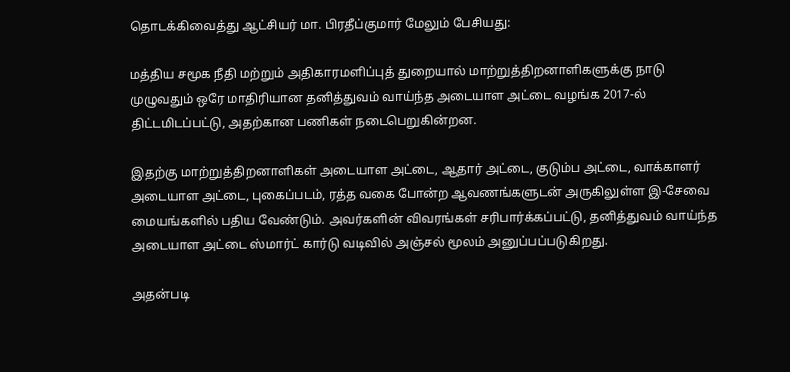தொடக்கிவைத்து ஆட்சியர் மா. பிரதீப்குமார் மேலும் பேசியது:

மத்திய சமூக நீதி மற்றும் அதிகாரமளிப்புத் துறையால் மாற்றுத்திறனாளிகளுக்கு நாடு முழுவதும் ஒரே மாதிரியான தனித்துவம் வாய்ந்த அடையாள அட்டை வழங்க 2017-ல் திட்டமிடப்பட்டு, அதற்கான பணிகள் நடைபெறுகின்றன.

இதற்கு மாற்றுத்திறனாளிகள் அடையாள அட்டை, ஆதார் அட்டை, குடும்ப அட்டை, வாக்காளர் அடையாள அட்டை, புகைப்படம், ரத்த வகை போன்ற ஆவணங்களுடன் அருகிலுள்ள இ-சேவை மையங்களில் பதிய வேண்டும். அவர்களின் விவரங்கள் சரிபார்க்கப்பட்டு, தனித்துவம் வாய்ந்த அடையாள அட்டை ஸ்மார்ட் கார்டு வடிவில் அஞ்சல் மூலம் அனுப்பப்படுகிறது.

அதன்படி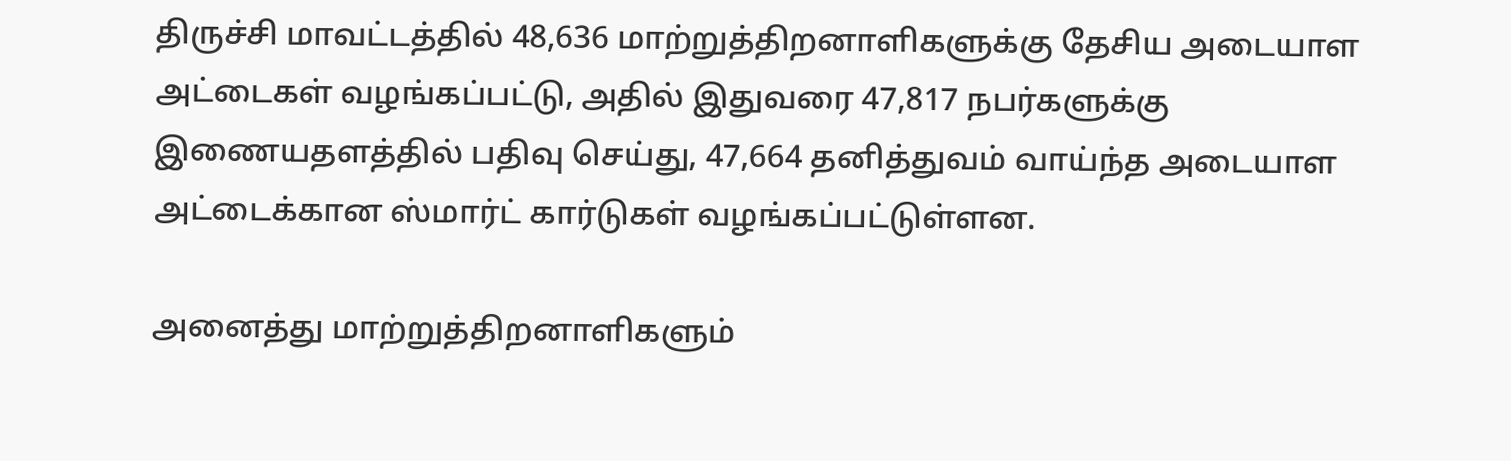திருச்சி மாவட்டத்தில் 48,636 மாற்றுத்திறனாளிகளுக்கு தேசிய அடையாள அட்டைகள் வழங்கப்பட்டு, அதில் இதுவரை 47,817 நபர்களுக்கு இணையதளத்தில் பதிவு செய்து, 47,664 தனித்துவம் வாய்ந்த அடையாள அட்டைக்கான ஸ்மார்ட் கார்டுகள் வழங்கப்பட்டுள்ளன.

அனைத்து மாற்றுத்திறனாளிகளும்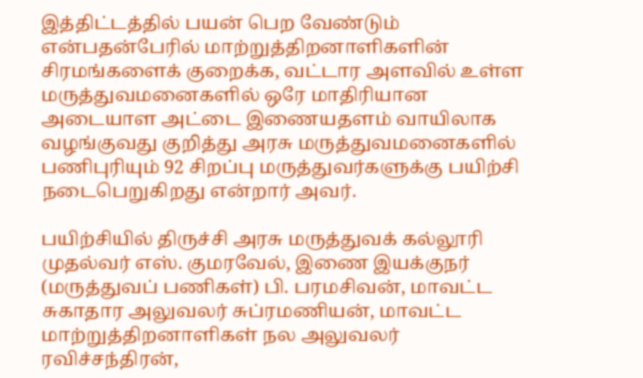இத்திட்டத்தில் பயன் பெற வேண்டும் என்பதன்பேரில் மாற்றுத்திறனாளிகளின் சிரமங்களைக் குறைக்க, வட்டார அளவில் உள்ள மருத்துவமனைகளில் ஒரே மாதிரியான அடையாள அட்டை இணையதளம் வாயிலாக வழங்குவது குறித்து அரசு மருத்துவமனைகளில் பணிபுரியும் 92 சிறப்பு மருத்துவர்களுக்கு பயிற்சி நடைபெறுகிறது என்றார் அவர்.

பயிற்சியில் திருச்சி அரசு மருத்துவக் கல்லூரி முதல்வர் எஸ். குமரவேல், இணை இயக்குநர் (மருத்துவப் பணிகள்) பி. பரமசிவன், மாவட்ட சுகாதார அலுவலர் சுப்ரமணியன், மாவட்ட மாற்றுத்திறனாளிகள் நல அலுவலர் ரவிச்சந்திரன்,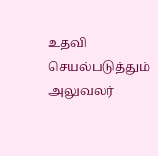உதவி செயல்படுத்தும் அலுவலர்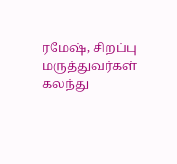ரமேஷ், சிறப்பு மருத்துவர்கள் கலந்து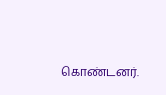கொண்டனர்.